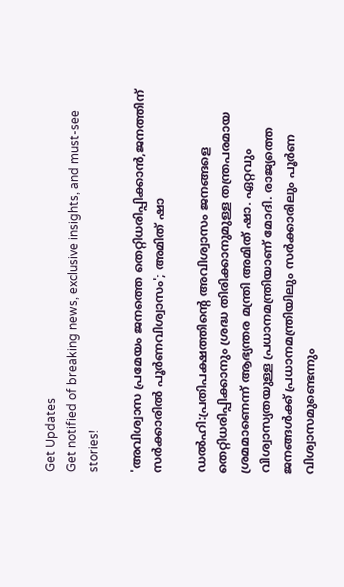Get Updates
Get notified of breaking news, exclusive insights, and must-see stories!

'അവിശ്വാസ പ്രമേയം ജനത്തെ തെറ്റിധരിപ്പിക്കാൻ,ജനത്തിന് സർക്കാരിൽ പൂർണവിശ്വാസം'; അമിത് ഷാ

ഡൽഹി:പ്രതിപക്ഷത്തിന്റെ അവിശ്വാസം ജനങ്ങളെ തെറ്റിധരിപ്പിക്കാനും ശ്രദ്ധ തിരിക്കാനുമുള്ള തന്ത്രപരമായ ശ്രമമാണെന്ന് ആഭ്യന്തര മന്ത്രി അമിത് ഷാ. ഏറ്റവും വിശ്വാസ്യതയുള്ള പ്രധാനമന്ത്രിയാണ് മോദി. രാജ്യത്തെ ജനങ്ങൾക്ക് പ്രധാനമന്ത്രിയിലും സർക്കാരിലും പൂർണ വിശ്വാസമുണ്ടെന്നും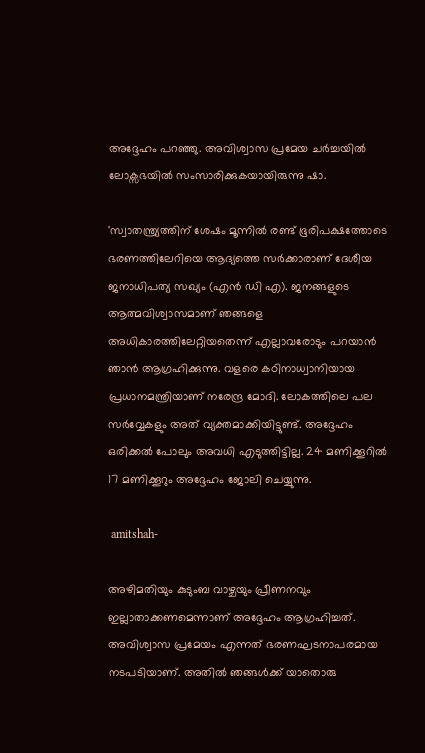അദ്ദേഹം പറഞ്ഞു. അവിശ്വാസ പ്രമേയ ചർച്ചയിൽ ലോക്സഭയിൽ സംസാരിക്കുകയായിരുന്നു ഷാ.

'സ്വാതന്ത്ര്യത്തിന് ശേഷം മൂന്നിൽ രണ്ട് ഭൂരിപക്ഷത്തോടെ ഭരണത്തിലേറിയെ ആദ്യത്തെ സർക്കാരാണ് ദേശീയ ജനാധിപത്യ സഖ്യം (എൻ‌ ഡി‌ എ). ജനങ്ങളുടെ ആത്മവിശ്വാസമാണ് ഞങ്ങളെ അധികാരത്തിലേറ്റിയതെന്ന് എല്ലാവരോടും പറയാൻ ഞാൻ ആഗ്രഹിക്കുന്നു. വളരെ കഠിനാധ്വാനിയായ പ്രധാനമന്ത്രിയാണ് നരേന്ദ്ര മോദി. ലോകത്തിലെ പല സർവ്വേകളും അത് വ്യക്തമാക്കിയിട്ടുണ്ട്. അദ്ദേഹം ഒരിക്കൽ പോലും അവധി എടുത്തിട്ടില്ല. 24 മണിക്കൂറിൽ 17 മണിക്കൂറും അദ്ദേഹം ജോലി ചെയ്യുന്നു.

 amitshah-

അഴിമതിയും കുടുംബ വാഴ്ചയും പ്രീണനവും ഇല്ലാതാക്കണമെന്നാണ് അദ്ദേഹം ആഗ്രഹിച്ചത്. അവിശ്വാസ പ്രമേയം എന്നത് ഭരണഘടനാപരമായ നടപടിയാണ്. അതിൽ ഞങ്ങൾക്ക് യാതൊരു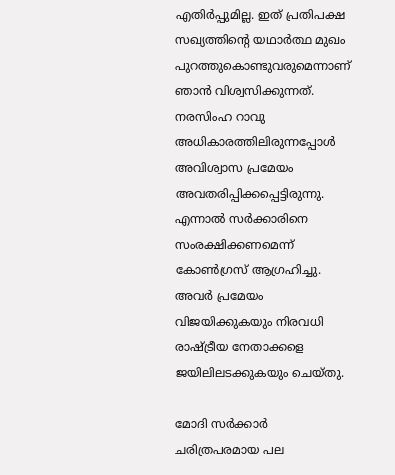എതിർപ്പുമില്ല. ഇത് പ്രതിപക്ഷ സഖ്യത്തിന്റെ യഥാർത്ഥ മുഖം പുറത്തുകൊണ്ടുവരുമെന്നാണ് ഞാൻ വിശ്വസിക്കുന്നത്. നരസിംഹ റാവു അധികാരത്തിലിരുന്നപ്പോൾ അവിശ്വാസ പ്രമേയം അവതരിപ്പിക്കപ്പെട്ടിരുന്നു. എന്നാൽ സർക്കാരിനെ സംരക്ഷിക്കണമെന്ന് കോൺഗ്രസ് ആഗ്രഹിച്ചു. അവർ പ്രമേയം വിജയിക്കുകയും നിരവധി രാഷ്ട്രീയ നേതാക്കളെ ജയിലിലടക്കുകയും ചെയ്തു.

മോദി സർക്കാർ ചരിത്രപരമായ പല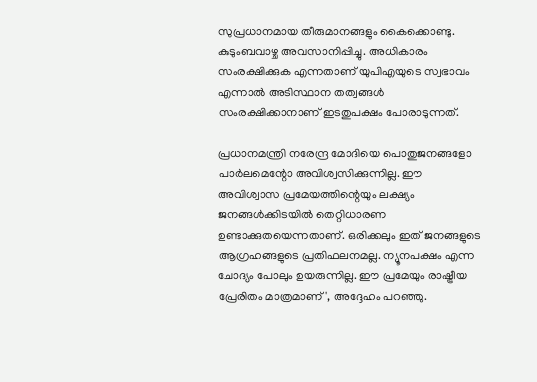സുപ്രധാനമായ തീരുമാനങ്ങളും കൈക്കൊണ്ടു. കുടുംബവാഴ്ച അവസാനിപ്പിച്ചു. അധികാരം സംരക്ഷിക്കുക എന്നതാണ് യുപിഎയുടെ സ്വഭാവം എന്നാൽ അടിസ്ഥാന തത്വങ്ങൾ സംരക്ഷിക്കാനാണ് ഇടതുപക്ഷം പോരാടുന്നത്.

പ്രധാനമന്ത്രി നരേന്ദ്ര മോദിയെ പൊതുജനങ്ങളോ പാർലമെന്റോ അവിശ്വസിക്കുന്നില്ല. ഈ അവിശ്വാസ പ്രമേയത്തിന്റെയും ലക്ഷ്യം ജനങ്ങൾക്കിടയിൽ തെറ്റിധാരണ ഉണ്ടാക്കുതയെന്നതാണ്. ഒരിക്കലും ഇത് ജനങ്ങളുടെ ആഗ്രഹങ്ങളുടെ പ്രതിഫലനമല്ല. ന്യൂനപക്ഷം എന്ന ചോദ്യം പോലും ഉയരുന്നില്ല. ഈ പ്രമേയും രാഷ്ട്രീയ പ്രേരിതം മാത്രമാണ്', അദ്ദേഹം പറഞ്ഞു.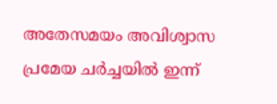അതേസമയം അവിശ്വാസ പ്രമേയ ചർച്ചയിൽ ഇന്ന്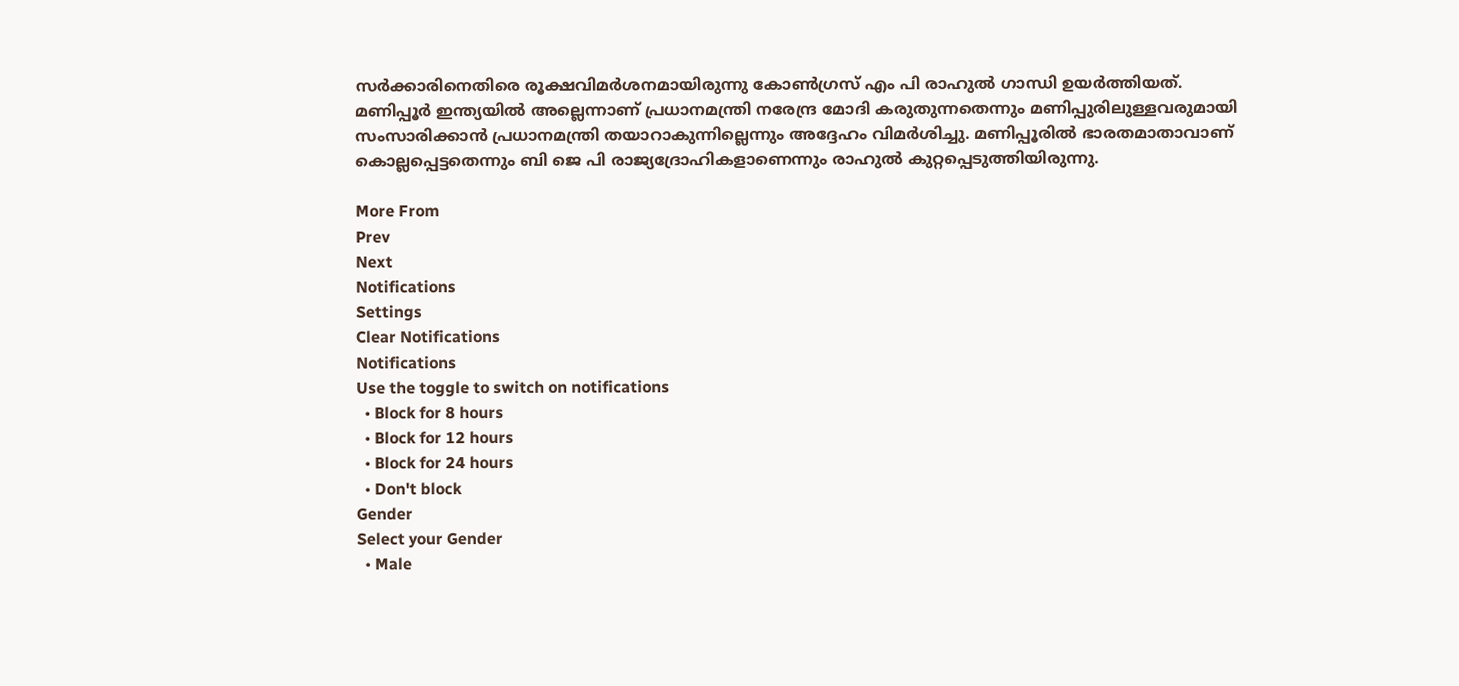സർക്കാരിനെതിരെ രൂക്ഷവിമർശനമായിരുന്നു കോൺഗ്രസ് എം പി രാഹുൽ ഗാന്ധി ഉയർത്തിയത്. മണിപ്പൂർ ഇന്ത്യയിൽ അല്ലെന്നാണ് പ്രധാനമന്ത്രി നരേന്ദ്ര മോദി കരുതുന്നതെന്നും മണിപ്പുരിലുള്ളവരുമായി സംസാരിക്കാൻ പ്രധാനമന്ത്രി തയാറാകുന്നില്ലെന്നും അദ്ദേഹം വിമർശിച്ചു. മണിപ്പൂരിൽ ഭാരതമാതാവാണ് കൊല്ലപ്പെട്ടതെന്നും ബി ജെ പി രാജ്യദ്രോഹികളാണെന്നും രാഹുൽ കുറ്റപ്പെടുത്തിയിരുന്നു.

More From
Prev
Next
Notifications
Settings
Clear Notifications
Notifications
Use the toggle to switch on notifications
  • Block for 8 hours
  • Block for 12 hours
  • Block for 24 hours
  • Don't block
Gender
Select your Gender
  • Male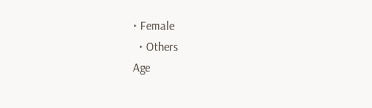• Female
  • Others
Age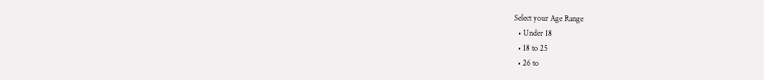Select your Age Range
  • Under 18
  • 18 to 25
  • 26 to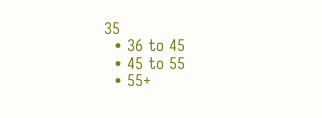35
  • 36 to 45
  • 45 to 55
  • 55+